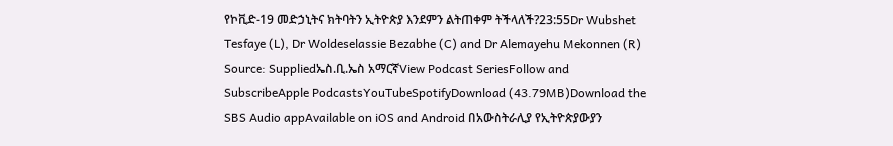የኮቪድ-19 መድኃኒትና ክትባትን ኢትዮጵያ እንደምን ልትጠቀም ትችላለች?23:55Dr Wubshet Tesfaye (L), Dr Woldeselassie Bezabhe (C) and Dr Alemayehu Mekonnen (R) Source: Suppliedኤስ.ቢ.ኤስ አማርኛView Podcast SeriesFollow and SubscribeApple PodcastsYouTubeSpotifyDownload (43.79MB)Download the SBS Audio appAvailable on iOS and Android በአውስትራሊያ የኢትዮጵያውያን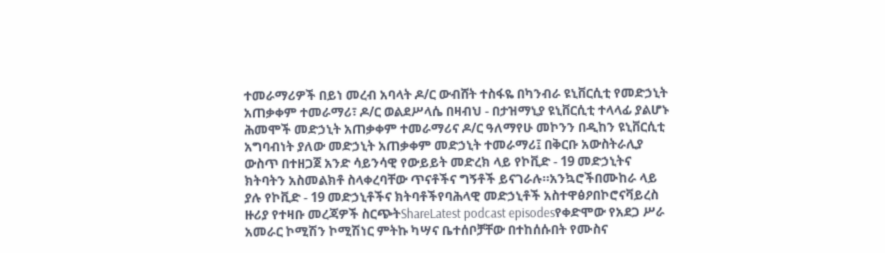ተመራማሪዎች በይነ መረብ አባላት ዶ/ር ውብሸት ተስፋዬ በካንብራ ዩኒቨርሲቲ የመድኃኒት አጠቃቀም ተመራማሪ፣ ዶ/ር ወልደሥላሴ በዛብህ - በታዝማኒያ ዩኒቨርሲቲ ተላላፊ ያልሆኑ ሕመሞች መድኃኒት አጠቃቀም ተመራማሪና ዶ/ር ዓለማየሁ መኮንን በዲከን ዩኒቨርሲቲ አግባብነት ያለው መድኃኒት አጠቃቀም መድኃኒት ተመራማሪ፤ በቅርቡ አውስትራሊያ ውስጥ በተዘጋጀ አንድ ሳይንሳዊ የውይይት መድረክ ላይ የኮቪድ - 19 መድኃኒትና ክትባትን አስመልክቶ ስላቀረባቸው ጥናቶችና ግኝቶች ይናገራሉ።አንኳሮችበሙከራ ላይ ያሉ የኮቪድ - 19 መድኃኒቶችና ክትባቶችየባሕላዊ መድኃኒቶች አስተዋፅዖበኮሮናቫይረስ ዙሪያ የተዛቡ መረጃዎች ስርጭትShareLatest podcast episodesየቀድሞው የአደጋ ሥራ አመራር ኮሚሽን ኮሚሽነር ምትኩ ካሣና ቤተሰቦቻቸው በተከሰሱበት የሙስና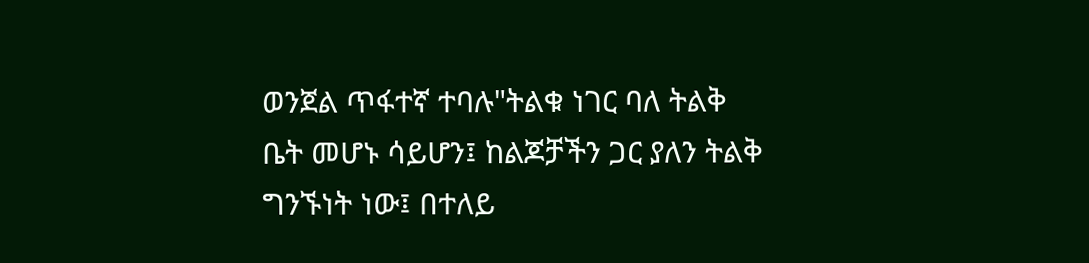ወንጀል ጥፋተኛ ተባሉ"ትልቁ ነገር ባለ ትልቅ ቤት መሆኑ ሳይሆን፤ ከልጆቻችን ጋር ያለን ትልቅ ግንኙነት ነው፤ በተለይ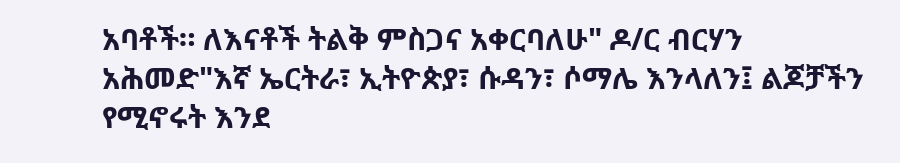አባቶች። ለእናቶች ትልቅ ምስጋና አቀርባለሁ" ዶ/ር ብርሃን አሕመድ"እኛ ኤርትራ፣ ኢትዮጵያ፣ ሱዳን፣ ሶማሌ እንላለን፤ ልጆቻችን የሚኖሩት እንደ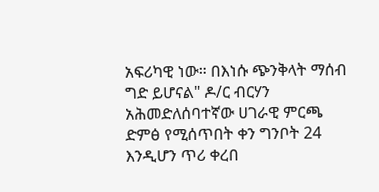አፍሪካዊ ነው። በእነሱ ጭንቅላት ማሰብ ግድ ይሆናል" ዶ/ር ብርሃን አሕመድለሰባተኛው ሀገራዊ ምርጫ ድምፅ የሚሰጥበት ቀን ግንቦት 24 እንዲሆን ጥሪ ቀረበ